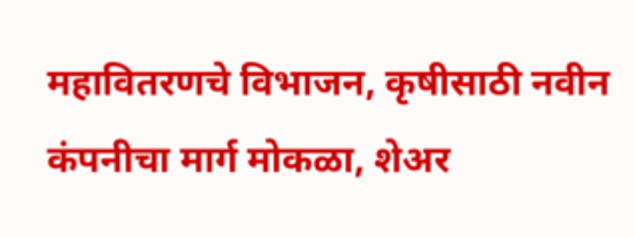महावितरणचे विभाजन, कृषीसाठी नवीन कंपनीचा मार्ग मोकळा, शेअर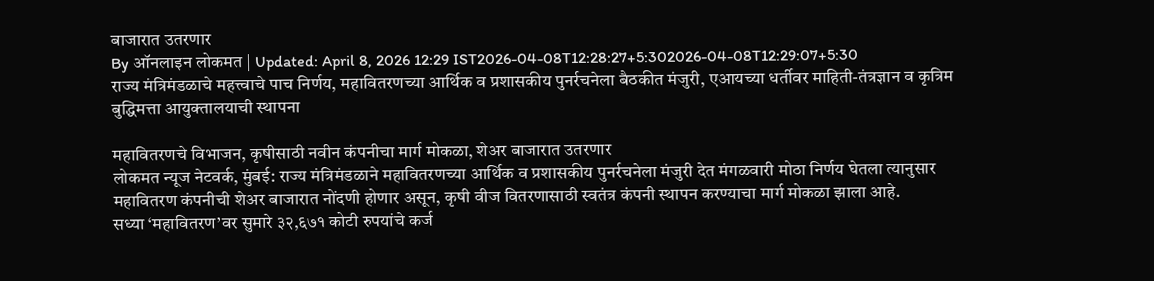बाजारात उतरणार
By ऑनलाइन लोकमत | Updated: April 8, 2026 12:29 IST2026-04-08T12:28:27+5:302026-04-08T12:29:07+5:30
राज्य मंत्रिमंडळाचे महत्त्वाचे पाच निर्णय, महावितरणच्या आर्थिक व प्रशासकीय पुनर्रचनेला बैठकीत मंजुरी, एआयच्या धर्तीवर माहिती-तंत्रज्ञान व कृत्रिम बुद्धिमत्ता आयुक्तालयाची स्थापना

महावितरणचे विभाजन, कृषीसाठी नवीन कंपनीचा मार्ग मोकळा, शेअर बाजारात उतरणार
लोकमत न्यूज नेटवर्क, मुंबई: राज्य मंत्रिमंडळाने महावितरणच्या आर्थिक व प्रशासकीय पुनर्रचनेला मंजुरी देत मंगळवारी मोठा निर्णय घेतला त्यानुसार महावितरण कंपनीची शेअर बाजारात नोंदणी होणार असून, कृषी वीज वितरणासाठी स्वतंत्र कंपनी स्थापन करण्याचा मार्ग मोकळा झाला आहे.
सध्या ‘महावितरण’वर सुमारे ३२,६७१ कोटी रुपयांचे कर्ज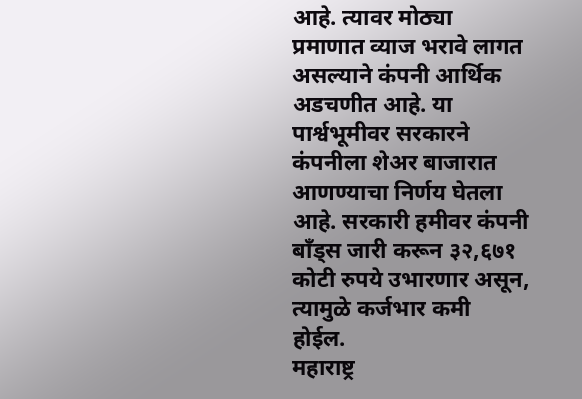आहे. त्यावर मोठ्या प्रमाणात व्याज भरावे लागत असल्याने कंपनी आर्थिक अडचणीत आहे. या पार्श्वभूमीवर सरकारने कंपनीला शेअर बाजारात आणण्याचा निर्णय घेतला आहे. सरकारी हमीवर कंपनी बाँड्स जारी करून ३२,६७१ कोटी रुपये उभारणार असून, त्यामुळे कर्जभार कमी होईल.
महाराष्ट्र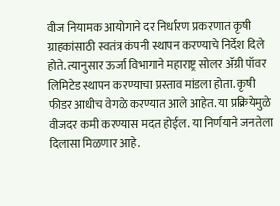वीज नियामक आयोगाने दर निर्धारण प्रकरणात कृषी ग्राहकांसाठी स्वतंत्र कंपनी स्थापन करण्याचे निर्देश दिले होते. त्यानुसार ऊर्जा विभागाने महाराष्ट्र सोलर ॲग्री पॉवर लिमिटेड स्थापन करण्याचा प्रस्ताव मांडला होता. कृषी फीडर आधीच वेगळे करण्यात आले आहेत. या प्रक्रियेमुळे वीजदर कमी करण्यास मदत होईल. या निर्णयाने जनतेला दिलासा मिळणार आहे.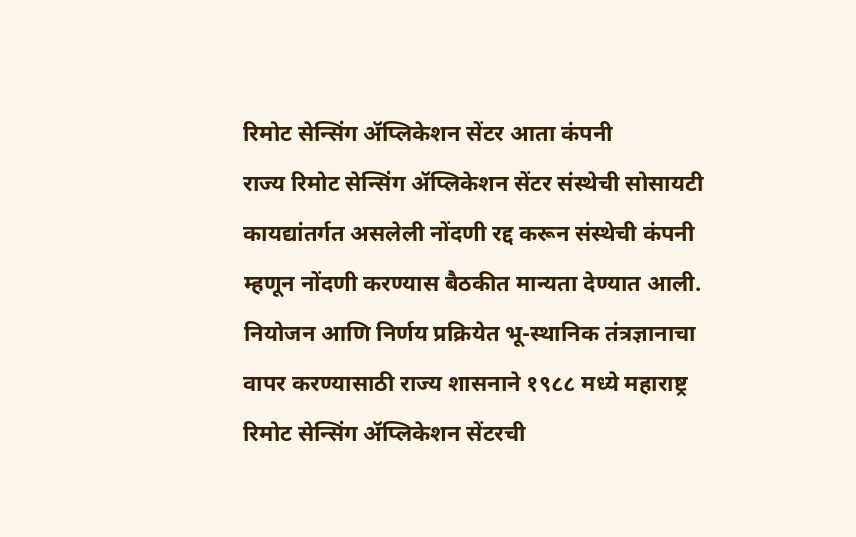रिमोट सेन्सिंग ॲप्लिकेशन सेंटर आता कंपनी
राज्य रिमोट सेन्सिंग ॲप्लिकेशन सेंटर संस्थेची सोसायटी कायद्यांतर्गत असलेली नोंदणी रद्द करून संस्थेची कंपनी म्हणून नोंदणी करण्यास बैठकीत मान्यता देण्यात आली. नियोजन आणि निर्णय प्रक्रियेत भू-स्थानिक तंत्रज्ञानाचा वापर करण्यासाठी राज्य शासनाने १९८८ मध्ये महाराष्ट्र रिमोट सेन्सिंग ॲप्लिकेशन सेंटरची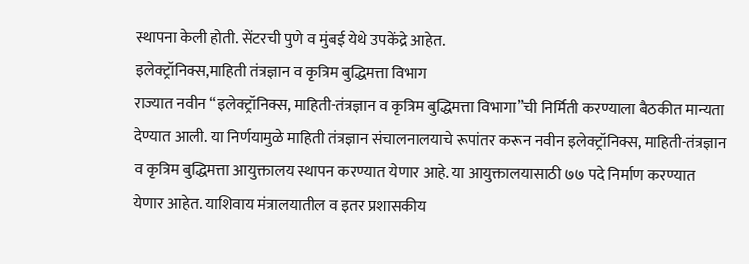स्थापना केली होती. सेंटरची पुणे व मुंबई येथे उपकेंद्रे आहेत.
इलेक्ट्रॉनिक्स,माहिती तंत्रज्ञान व कृत्रिम बुद्धिमत्ता विभाग
राज्यात नवीन “इलेक्ट्रॉनिक्स, माहिती-तंत्रज्ञान व कृत्रिम बुद्धिमत्ता विभागा”ची निर्मिती करण्याला बैठकीत मान्यता देण्यात आली. या निर्णयामुळे माहिती तंत्रज्ञान संचालनालयाचे रूपांतर करून नवीन इलेक्ट्रॉनिक्स, माहिती-तंत्रज्ञान व कृत्रिम बुद्धिमत्ता आयुक्तालय स्थापन करण्यात येणार आहे. या आयुक्तालयासाठी ७७ पदे निर्माण करण्यात येणार आहेत. याशिवाय मंत्रालयातील व इतर प्रशासकीय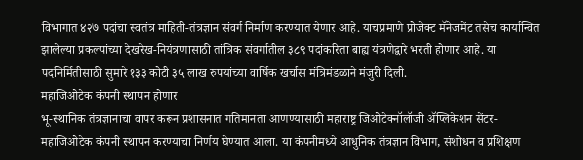विभागात ४२७ पदांचा स्वतंत्र माहिती-तंत्रज्ञान संवर्ग निर्माण करण्यात येणार आहे. याचप्रमाणे प्रोजेक्ट मॅनेजमेंट तसेच कार्यान्वित झालेल्या प्रकल्पांच्या देखरेख-नियंत्रणासाठी तांत्रिक संवर्गातील ३८९ पदांकरिता बाह्य यंत्रणेद्वारे भरती होणार आहे. या पदनिर्मितीसाठी सुमारे १३३ कोटी ३५ लाख रुपयांच्या वार्षिक खर्चास मंत्रिमंडळाने मंजुरी दिली.
महाजिओटेक कंपनी स्थापन होणार
भू-स्थानिक तंत्रज्ञानाचा वापर करून प्रशासनात गतिमानता आणण्यासाठी महाराष्ट्र जिओटेक्नॉलॉजी ॲप्लिकेशन सेंटर-महाजिओटेक कंपनी स्थापन करण्याचा निर्णय घेण्यात आला. या कंपनीमध्ये आधुनिक तंत्रज्ञान विभाग, संशोधन व प्रशिक्षण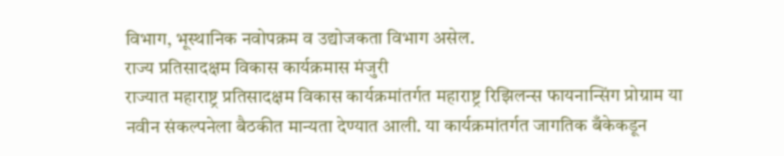विभाग, भूस्थानिक नवोपक्रम व उद्योजकता विभाग असेल.
राज्य प्रतिसादक्षम विकास कार्यक्रमास मंजुरी
राज्यात महाराष्ट्र प्रतिसादक्षम विकास कार्यक्रमांतर्गत महाराष्ट्र रिझिलन्स फायनान्सिंग प्रोग्राम या नवीन संकल्पनेला बैठकीत मान्यता देण्यात आली. या कार्यक्रमांतर्गत जागतिक बँकेकडून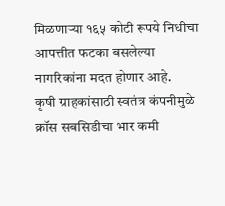मिळणाऱ्या १६५ कोटी रूपये निधीचा आपत्तीत फटका बसलेल्या नागरिकांना मदत होणार आहे.
कृषी ग्राहकांसाठी स्वतंत्र कंपनीमुळे क्रॉस सबसिडीचा भार कमी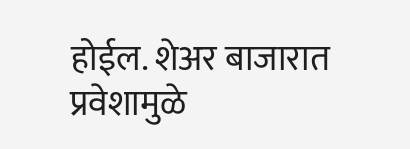होईल. शेअर बाजारात प्रवेशामुळे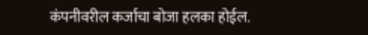कंपनीवरील कर्जाचा बोजा हलका होईल.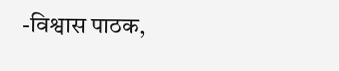-विश्वास पाठक,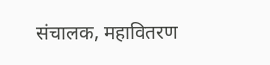संचालक, महावितरण